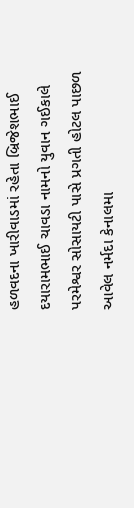હળવદના ખારીવાડમાં રહેતા બ્રિજેશભાઈ દયારામભાઈ ચાવડા નામનો યુવાન ગઈકાલે પરમેશ્વર સોસાયટી પાસે પ્રગતી હોટલ પાછળ આવેલ નર્મદા કેનાલમા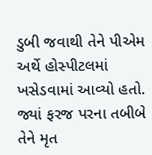ડુબી જવાથી તેને પીએમ અર્થે હોસ્પીટલમાં ખસેડવામાં આવ્યો હતો. જ્યાં ફરજ પરના તબીબે તેને મૃત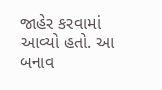જાહેર કરવામાં આવ્યો હતો. આ બનાવ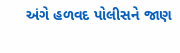અંગે હળવદ પોલીસને જાણ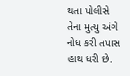થતા પોલીસે તેના મુત્યુ અંગે નોધ કરી તપાસ હાથ ધરી છે.